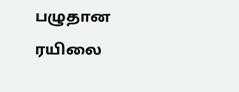பழுதான ரயிலை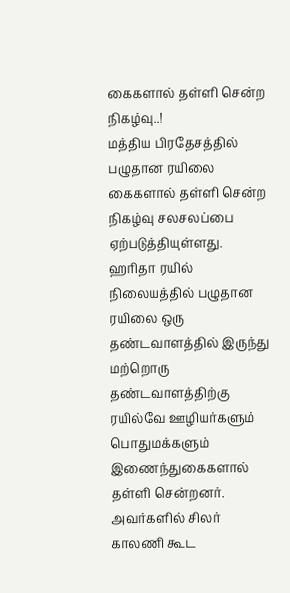கைகளால் தள்ளி சென்ற நிகழ்வு..!
மத்திய பிரதேசத்தில் பழுதான ரயிலை கைகளால் தள்ளி சென்ற நிகழ்வு சலசலப்பை ஏற்படுத்தியுள்ளது.
ஹரிதா ரயில் நிலையத்தில் பழுதான ரயிலை ஒரு தண்டவாளத்தில் இருந்து மற்றொரு தண்டவாளத்திற்கு ரயில்வே ஊழியர்களும் பொதுமக்களும் இணைந்துகைகளால் தள்ளி சென்றனர்.
அவர்களில் சிலர் காலணி கூட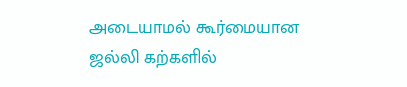அடையாமல் கூர்மையான ஜல்லி கற்களில்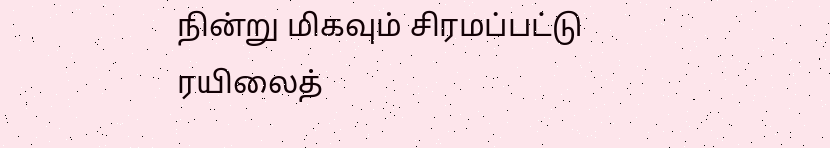நின்று மிகவும் சிரமப்பட்டு ரயிலைத்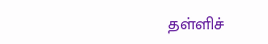தள்ளிச்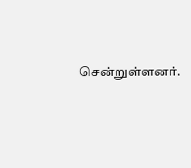சென்றுள்ளனர்.